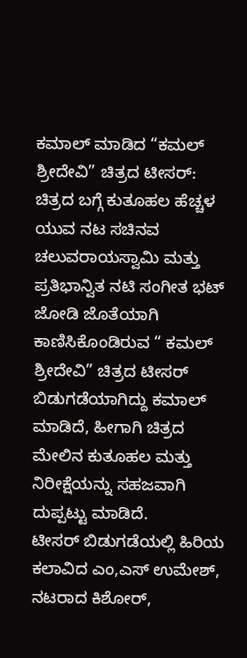ಕಮಾಲ್ ಮಾಡಿದ “ಕಮಲ್ ಶ್ರೀದೇವಿ” ಚಿತ್ರದ ಟೀಸರ್: ಚಿತ್ರದ ಬಗ್ಗೆ ಕುತೂಹಲ ಹೆಚ್ಚಳ
ಯುವ ನಟ ಸಚಿನವ ಚಲುವರಾಯಸ್ವಾಮಿ ಮತ್ತು ಪ್ರತಿಭಾನ್ವಿತ ನಟಿ ಸಂಗೀತ ಭಟ್ ಜೋಡಿ ಜೊತೆಯಾಗಿ ಕಾಣಿಸಿಕೊಂಡಿರುವ “ ಕಮಲ್ ಶ್ರೀದೇವಿ” ಚಿತ್ರದ ಟೀಸರ್ ಬಿಡುಗಡೆಯಾಗಿದ್ದು ಕಮಾಲ್ ಮಾಡಿದೆ, ಹೀಗಾಗಿ ಚಿತ್ರದ ಮೇಲಿನ ಕುತೂಹಲ ಮತ್ತು ನಿರೀಕ್ಷೆಯನ್ನು ಸಹಜವಾಗಿ ದುಪ್ಪಟ್ಟು ಮಾಡಿದೆ.
ಟೀಸರ್ ಬಿಡುಗಡೆಯಲ್ಲಿ ಹಿರಿಯ ಕಲಾವಿದ ಎಂ,ಎಸ್ ಉಮೇಶ್, ನಟರಾದ ಕಿಶೋರ್,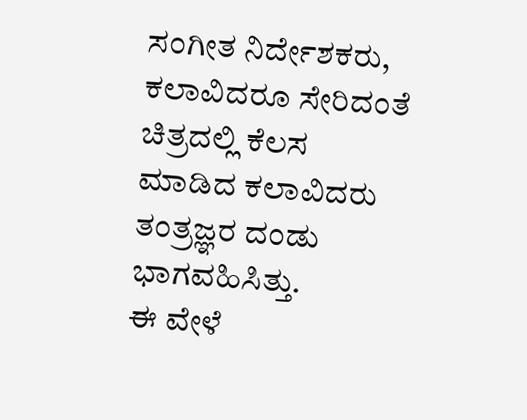ಸಂಗೀತ ನಿರ್ದೇಶಕರು, ಕಲಾವಿದರೂ ಸೇರಿದಂತೆ ಚಿತ್ರದಲ್ಲಿ ಕೆಲಸ ಮಾಡಿದ ಕಲಾವಿದರು ತಂತ್ರಜ್ಞರ ದಂಡು ಭಾಗವಹಿಸಿತ್ತು.
ಈ ವೇಳೆ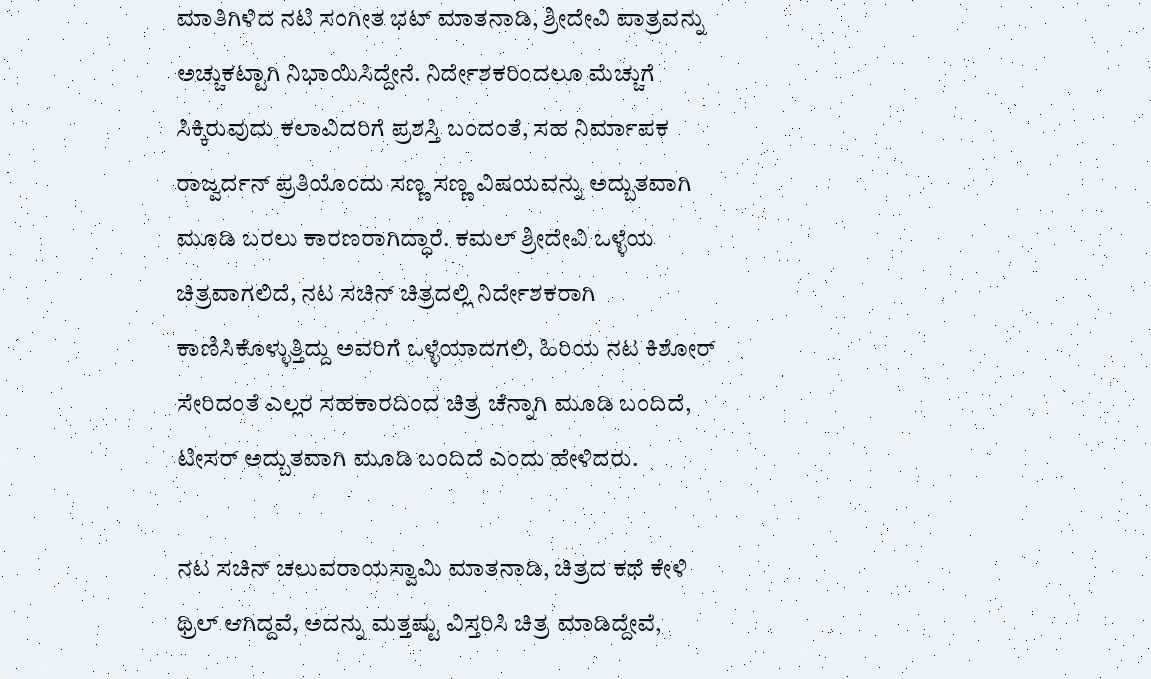ಮಾತಿಗಿಳಿದ ನಟಿ ಸಂಗೀತ ಭಟ್ ಮಾತನಾಡಿ, ಶ್ರೀದೇವಿ ಪಾತ್ರವನ್ನು ಅಚ್ಚುಕಟ್ಟಾಗಿ ನಿಭಾಯಿಸಿದ್ದೇನೆ. ನಿರ್ದೇಶಕರಿಂದಲೂ ಮೆಚ್ಚುಗೆ ಸಿಕ್ಕಿರುವುದು ಕಲಾವಿದರಿಗೆ ಪ್ರಶಸ್ತಿ ಬಂದಂತೆ, ಸಹ ನಿರ್ಮಾಪಕ ರಾಜ್ವರ್ದನ್ ಪ್ರತಿಯೊಂದು ಸಣ್ಣ ಸಣ್ಣ ವಿಷಯವನ್ನು ಅದ್ಬುತವಾಗಿ ಮೂಡಿ ಬರಲು ಕಾರಣರಾಗಿದ್ಧಾರೆ. ಕಮಲ್ ಶ್ರೀದೇವಿ ಒಳ್ಳೆಯ ಚಿತ್ರವಾಗಲಿದೆ, ನಟ ಸಚಿನ್ ಚಿತ್ರದಲ್ಲಿ ನಿರ್ದೇಶಕರಾಗಿ ಕಾಣಿಸಿಕೊಳ್ಳುತ್ತಿದ್ದು ಅವರಿಗೆ ಒಳ್ಳೆಯಾದಗಲಿ, ಹಿರಿಯ ನಟ ಕಿಶೋರ್ ಸೇರಿದಂತೆ ಎಲ್ಲರ ಸಹಕಾರದಿಂದ ಚಿತ್ರ ಚೆನ್ನಾಗಿ ಮೂಡಿ ಬಂದಿದೆ, ಟೀಸರ್ ಅದ್ಬುತವಾಗಿ ಮೂಡಿ ಬಂದಿದೆ ಎಂದು ಹೇಳಿದರು.

ನಟ ಸಚಿನ್ ಚಲುವರಾಯಸ್ವಾಮಿ ಮಾತನಾಡಿ, ಚಿತ್ರದ ಕಥೆ ಕೇಳಿ ಥ್ರಿಲ್ ಆಗಿದ್ದವೆ, ಅದನ್ನು ಮತ್ತಷ್ಟು ವಿಸ್ತರಿಸಿ ಚಿತ್ರ ಮಾಡಿದ್ದೇವೆ,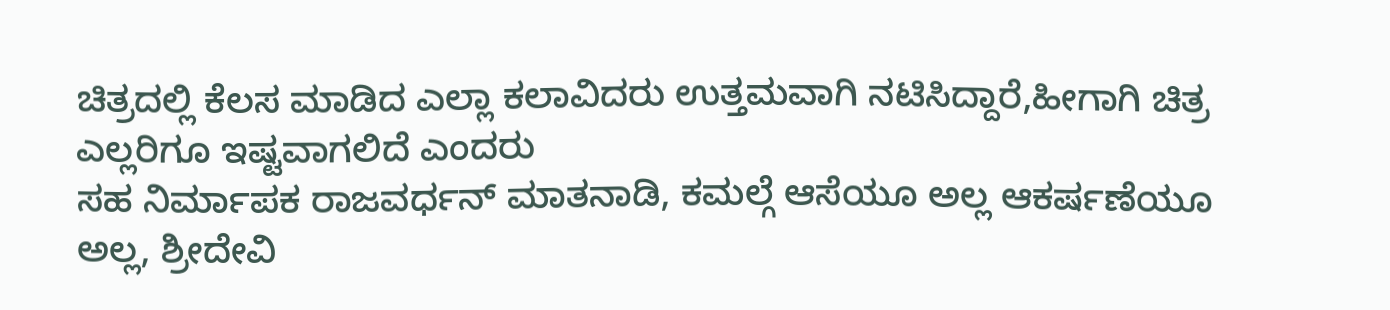ಚಿತ್ರದಲ್ಲಿ ಕೆಲಸ ಮಾಡಿದ ಎಲ್ಲಾ ಕಲಾವಿದರು ಉತ್ತಮವಾಗಿ ನಟಿಸಿದ್ದಾರೆ,ಹೀಗಾಗಿ ಚಿತ್ರ ಎಲ್ಲರಿಗೂ ಇಷ್ಟವಾಗಲಿದೆ ಎಂದರು
ಸಹ ನಿರ್ಮಾಪಕ ರಾಜವರ್ಧನ್ ಮಾತನಾಡಿ, ಕಮಲ್ಗೆ ಆಸೆಯೂ ಅಲ್ಲ ಆಕರ್ಷಣೆಯೂ ಅಲ್ಲ, ಶ್ರೀದೇವಿ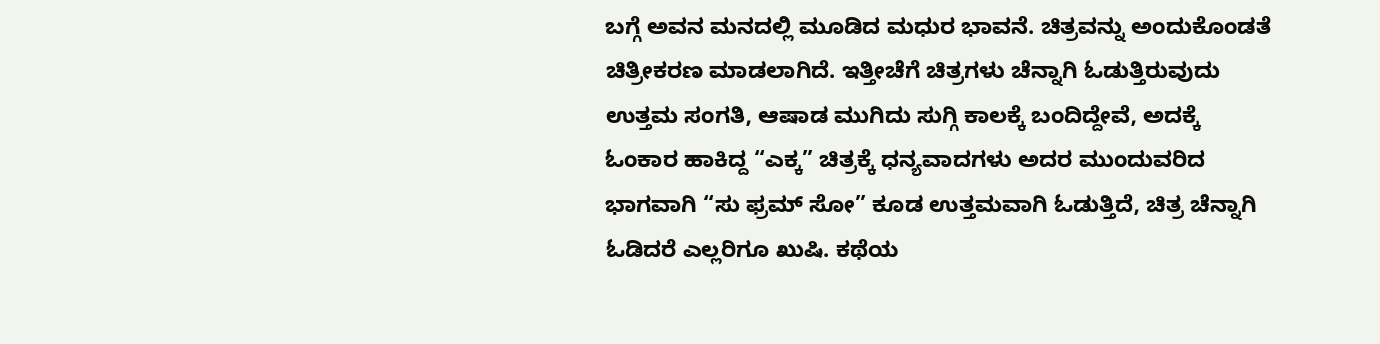ಬಗ್ಗೆ ಅವನ ಮನದಲ್ಲಿ ಮೂಡಿದ ಮಧುರ ಭಾವನೆ. ಚಿತ್ರವನ್ನು ಅಂದುಕೊಂಡತೆ ಚಿತ್ರೀಕರಣ ಮಾಡಲಾಗಿದೆ. ಇತ್ತೀಚೆಗೆ ಚಿತ್ರಗಳು ಚೆನ್ನಾಗಿ ಓಡುತ್ತಿರುವುದು ಉತ್ತಮ ಸಂಗತಿ, ಆಷಾಡ ಮುಗಿದು ಸುಗ್ಗಿ ಕಾಲಕ್ಕೆ ಬಂದಿದ್ದೇವೆ, ಅದಕ್ಕೆ ಓಂಕಾರ ಹಾಕಿದ್ದ “ಎಕ್ಕ” ಚಿತ್ರಕ್ಕೆ ಧನ್ಯವಾದಗಳು ಅದರ ಮುಂದುವರಿದ ಭಾಗವಾಗಿ “ಸು ಫ್ರಮ್ ಸೋ” ಕೂಡ ಉತ್ತಮವಾಗಿ ಓಡುತ್ತಿದೆ, ಚಿತ್ರ ಚೆನ್ನಾಗಿ ಓಡಿದರೆ ಎಲ್ಲರಿಗೂ ಖುಷಿ. ಕಥೆಯ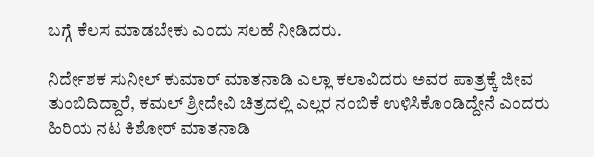ಬಗ್ಗೆ ಕೆಲಸ ಮಾಡಬೇಕು ಎಂದು ಸಲಹೆ ನೀಡಿದರು.

ನಿರ್ದೇಶಕ ಸುನೀಲ್ ಕುಮಾರ್ ಮಾತನಾಡಿ ಎಲ್ಲಾ ಕಲಾವಿದರು ಅವರ ಪಾತ್ರಕ್ಕೆ ಜೀವ ತುಂಬಿದಿದ್ದಾರೆ, ಕಮಲ್ ಶ್ರೀದೇವಿ ಚಿತ್ರದಲ್ಲಿ ಎಲ್ಲರ ನಂಬಿಕೆ ಉಳಿಸಿಕೊಂಡಿದ್ದೇನೆ ಎಂದರು
ಹಿರಿಯ ನಟ ಕಿಶೋರ್ ಮಾತನಾಡಿ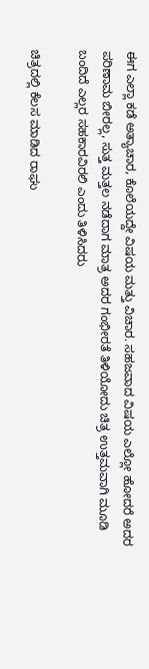ಈಗ ಎಲ್ಲಾ ಕಡೆ ಅತ್ಯಾಚಾರ, ಕೊಲೆಯದ್ದೇ ವಿಷಯ ಮತ್ತು ವಿಚಾರ. ಸಹಜವಾದ ವಿಷಯ ಎಲ್ಲೋ ಹೋದರೆ ಅದರ ಪರಿಣಾಮ ಬೀರಲ್ಲ, ಸುತ್ತ ಮತ್ತಲ ನಡೆದಾಗ ಮಾತ್ರ ಅದರ ಗಂಭೀರತೆ ತಿಳಿಯೋದು ಚಿತ್ರ ಉತ್ತಮವಾಗಿ ಮೂಡಿ ಬಂದಿದೆ ಎಲ್ಲರ ಸಹಕಾರವಿರಲಿ ಎಂದು ತಿಳಿಸಿದರು

ಚಿತ್ರದಲ್ಲಿ ಕೆಲಸ ಮಾಡಿದ ರಾಘು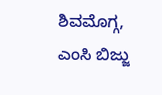ಶಿವಮೊಗ್ಗ, ಎಂಸಿ ಬಿಜ್ಜು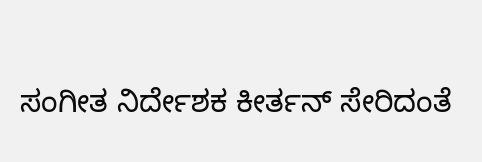ಸಂಗೀತ ನಿರ್ದೇಶಕ ಕೀರ್ತನ್ ಸೇರಿದಂತೆ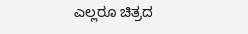ಎಲ್ಲರೂ ಚಿತ್ರದ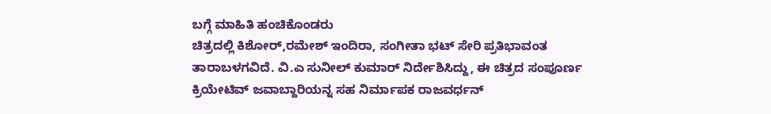ಬಗ್ಗೆ ಮಾಹಿತಿ ಹಂಚಿಕೊಂಡರು
ಚಿತ್ರದಲ್ಲಿ ಕಿಶೋರ್,ರಮೇಶ್ ಇಂದಿರಾ, ಸಂಗೀತಾ ಭಟ್ ಸೇರಿ ಪ್ರತಿಭಾವಂತ ತಾರಾಬಳಗವಿದೆ. ವಿ.ಎ ಸುನೀಲ್ ಕುಮಾರ್ ನಿರ್ದೇಶಿಸಿದ್ದು, ಈ ಚಿತ್ರದ ಸಂಪೂರ್ಣ ಕ್ರಿಯೇಟಿವ್ ಜವಾಬ್ದಾರಿಯನ್ನ ಸಹ ನಿರ್ಮಾಪಕ ರಾಜವರ್ಧನ್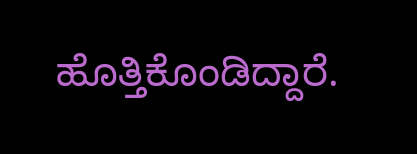ಹೊತ್ತಿಕೊಂಡಿದ್ದಾರೆ.